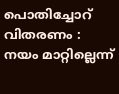പൊതിച്ചോറ് വിതരണം : നയം മാറ്റില്ലെന്ന്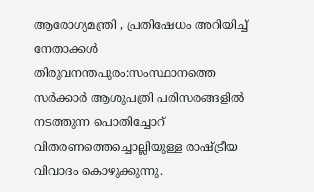ആരോഗ്യമന്ത്രി , പ്രതിഷേധം അറിയിച്ച് നേതാക്കൾ
തിരുവനന്തപുരം:സംസ്ഥാനത്തെ സർക്കാർ ആശുപത്രി പരിസരങ്ങളിൽ നടത്തുന്ന പൊതിച്ചോറ് വിതരണത്തെച്ചൊല്ലിയുള്ള രാഷ്ട്രീയ വിവാദം കൊഴുക്കുന്നു.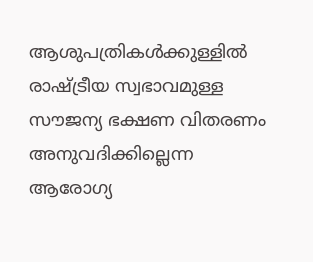ആശുപത്രികൾക്കുള്ളിൽ രാഷ്ട്രീയ സ്വഭാവമുള്ള സൗജന്യ ഭക്ഷണ വിതരണം അനുവദിക്കില്ലെന്ന ആരോഗ്യ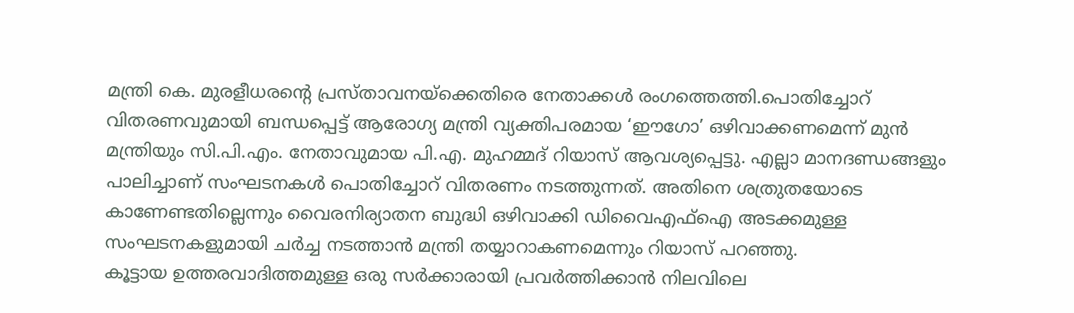മന്ത്രി കെ. മുരളീധരന്റെ പ്രസ്താവനയ്ക്കെതിരെ നേതാക്കൾ രംഗത്തെത്തി.പൊതിച്ചോറ് വിതരണവുമായി ബന്ധപ്പെട്ട് ആരോഗ്യ മന്ത്രി വ്യക്തിപരമായ ‘ഈഗോ’ ഒഴിവാക്കണമെന്ന് മുൻ മന്ത്രിയും സി.പി.എം. നേതാവുമായ പി.എ. മുഹമ്മദ് റിയാസ് ആവശ്യപ്പെട്ടു. എല്ലാ മാനദണ്ഡങ്ങളും പാലിച്ചാണ് സംഘടനകൾ പൊതിച്ചോറ് വിതരണം നടത്തുന്നത്. അതിനെ ശത്രുതയോടെ കാണേണ്ടതില്ലെന്നും വൈരനിര്യാതന ബുദ്ധി ഒഴിവാക്കി ഡിവൈഎഫ്ഐ അടക്കമുള്ള സംഘടനകളുമായി ചർച്ച നടത്താൻ മന്ത്രി തയ്യാറാകണമെന്നും റിയാസ് പറഞ്ഞു.
കൂട്ടായ ഉത്തരവാദിത്തമുള്ള ഒരു സർക്കാരായി പ്രവർത്തിക്കാൻ നിലവിലെ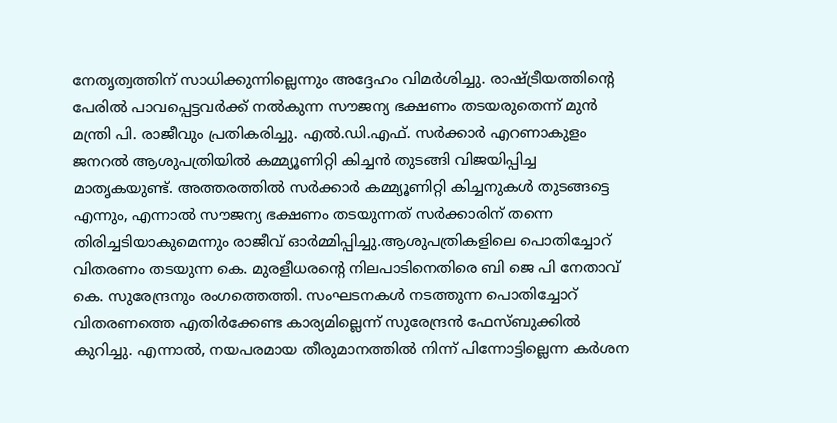നേതൃത്വത്തിന് സാധിക്കുന്നില്ലെന്നും അദ്ദേഹം വിമർശിച്ചു. രാഷ്ട്രീയത്തിന്റെ പേരിൽ പാവപ്പെട്ടവർക്ക് നൽകുന്ന സൗജന്യ ഭക്ഷണം തടയരുതെന്ന് മുൻ മന്ത്രി പി. രാജീവും പ്രതികരിച്ചു. എൽ.ഡി.എഫ്. സർക്കാർ എറണാകുളം ജനറൽ ആശുപത്രിയിൽ കമ്മ്യൂണിറ്റി കിച്ചൻ തുടങ്ങി വിജയിപ്പിച്ച മാതൃകയുണ്ട്. അത്തരത്തിൽ സർക്കാർ കമ്മ്യൂണിറ്റി കിച്ചനുകൾ തുടങ്ങട്ടെ എന്നും, എന്നാൽ സൗജന്യ ഭക്ഷണം തടയുന്നത് സർക്കാരിന് തന്നെ തിരിച്ചടിയാകുമെന്നും രാജീവ് ഓർമ്മിപ്പിച്ചു.ആശുപത്രികളിലെ പൊതിച്ചോറ് വിതരണം തടയുന്ന കെ. മുരളീധരന്റെ നിലപാടിനെതിരെ ബി ജെ പി നേതാവ് കെ. സുരേന്ദ്രനും രംഗത്തെത്തി. സംഘടനകൾ നടത്തുന്ന പൊതിച്ചോറ് വിതരണത്തെ എതിർക്കേണ്ട കാര്യമില്ലെന്ന് സുരേന്ദ്രൻ ഫേസ്ബുക്കിൽ കുറിച്ചു. എന്നാൽ, നയപരമായ തീരുമാനത്തിൽ നിന്ന് പിന്നോട്ടില്ലെന്ന കർശന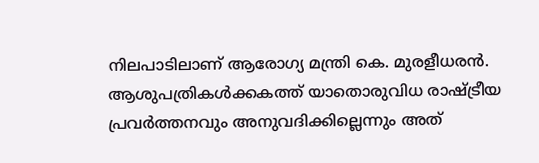നിലപാടിലാണ് ആരോഗ്യ മന്ത്രി കെ. മുരളീധരൻ. ആശുപത്രികൾക്കകത്ത് യാതൊരുവിധ രാഷ്ട്രീയ പ്രവർത്തനവും അനുവദിക്കില്ലെന്നും അത്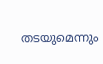തടയുമെന്നും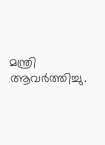മന്ത്രി ആവർത്തിച്ചു.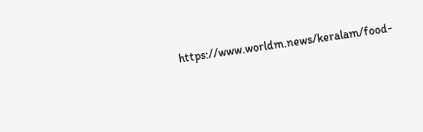https://www.worldm.news/keralam/food-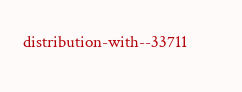distribution-with--33711